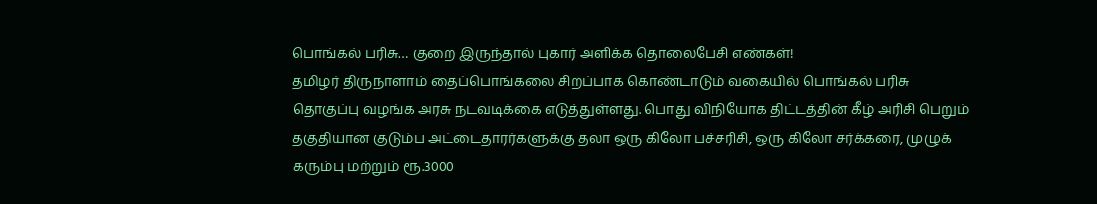பொங்கல் பரிசு… குறை இருந்தால் புகார் அளிக்க தொலைபேசி எண்கள்!
தமிழர் திருநாளாம் தைப்பொங்கலை சிறப்பாக கொண்டாடும் வகையில் பொங்கல் பரிசு தொகுப்பு வழங்க அரசு நடவடிக்கை எடுத்துள்ளது. பொது விநியோக திட்டத்தின் கீழ் அரிசி பெறும் தகுதியான குடும்ப அட்டைதாரர்களுக்கு தலா ஒரு கிலோ பச்சரிசி, ஒரு கிலோ சர்க்கரை, முழுக் கரும்பு மற்றும் ரூ.3000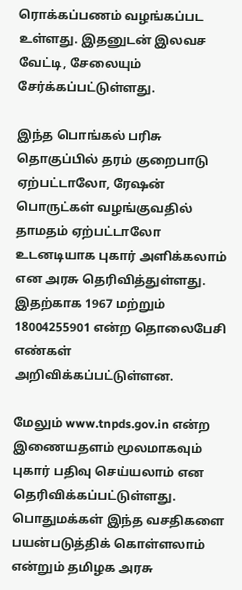ரொக்கப்பணம் வழங்கப்பட உள்ளது. இதனுடன் இலவச வேட்டி, சேலையும் சேர்க்கப்பட்டுள்ளது.

இந்த பொங்கல் பரிசு தொகுப்பில் தரம் குறைபாடு ஏற்பட்டாலோ, ரேஷன் பொருட்கள் வழங்குவதில் தாமதம் ஏற்பட்டாலோ உடனடியாக புகார் அளிக்கலாம் என அரசு தெரிவித்துள்ளது. இதற்காக 1967 மற்றும் 18004255901 என்ற தொலைபேசி எண்கள் அறிவிக்கப்பட்டுள்ளன.

மேலும் www.tnpds.gov.in என்ற இணையதளம் மூலமாகவும் புகார் பதிவு செய்யலாம் என தெரிவிக்கப்பட்டுள்ளது. பொதுமக்கள் இந்த வசதிகளை பயன்படுத்திக் கொள்ளலாம் என்றும் தமிழக அரசு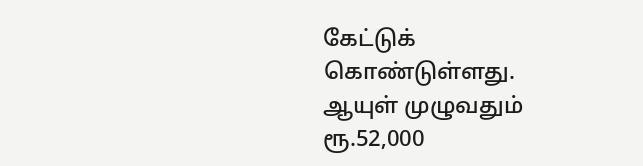கேட்டுக் கொண்டுள்ளது.
ஆயுள் முழுவதும் ரூ.52,000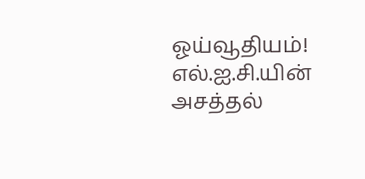ஓய்வூதியம்! எல்.ஐ.சி.யின் அசத்தல்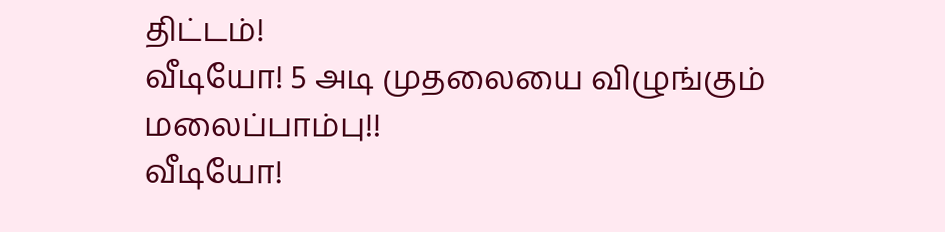திட்டம்!
வீடியோ! 5 அடி முதலையை விழுங்கும் மலைப்பாம்பு!!
வீடியோ!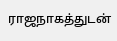ராஜநாகத்துடன்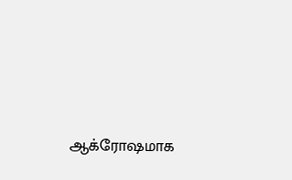ஆக்ரோஷமாக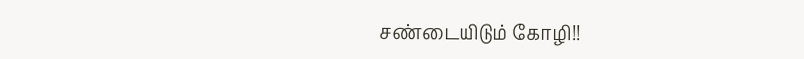சண்டையிடும் கோழி!!